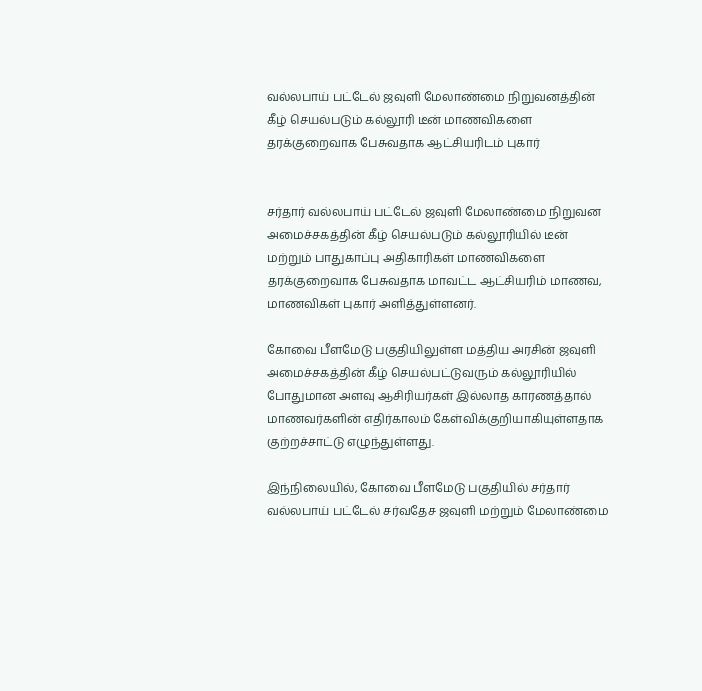வல்லபாய் பட்டேல் ஜவுளி மேலாண்மை நிறுவனத்தின் கீழ் செயல்படும் கல்லூரி டீன் மாணவிகளை தரக்குறைவாக பேசுவதாக ஆட்சியரிடம் புகார்


சர்தார் வல்லபாய் பட்டேல் ஜவுளி மேலாண்மை நிறுவன அமைச்சகத்தின் கீழ் செயல்படும் கல்லூரியில் டீன் மற்றும் பாதுகாப்பு அதிகாரிகள் மாணவிகளை தரக்குறைவாக பேசுவதாக மாவட்ட ஆட்சியரிம் மாணவ, மாணவிகள் புகார் அளித்துள்ளனர்.

கோவை பீளமேடு பகுதியிலுள்ள மத்திய அரசின் ஜவுளி அமைச்சகத்தின் கீழ் செயல்பட்டுவரும் கல்லூரியில் போதுமான அளவு ஆசிரியர்கள் இல்லாத காரணத்தால் மாணவர்களின் எதிர்காலம் கேள்விக்குறியாகியுள்ளதாக குற்றச்சாட்டு எழுந்துள்ளது.

இந்நிலையில், கோவை பீளமேடு பகுதியில் சர்தார் வல்லபாய் பட்டேல் சர்வதேச ஜவுளி மற்றும் மேலாண்மை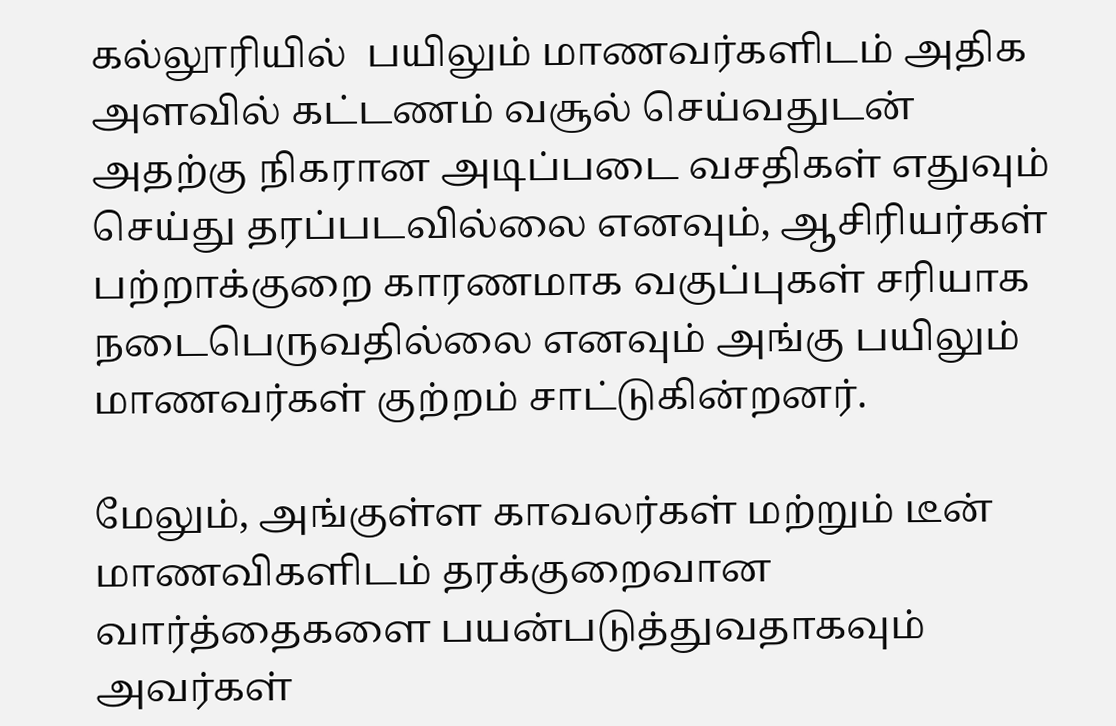கல்லூரியில்  பயிலும் மாணவர்களிடம் அதிக அளவில் கட்டணம் வசூல் செய்வதுடன் அதற்கு நிகரான அடிப்படை வசதிகள் எதுவும் செய்து தரப்படவில்லை எனவும், ஆசிரியர்கள் பற்றாக்குறை காரணமாக வகுப்புகள் சரியாக நடைபெருவதில்லை எனவும் அங்கு பயிலும் மாணவர்கள் குற்றம் சாட்டுகின்றனர்.

மேலும், அங்குள்ள காவலர்கள் மற்றும் டீன் மாணவிகளிடம் தரக்குறைவான வார்த்தைகளை பயன்படுத்துவதாகவும் அவர்கள்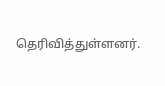தெரிவித்துள்ளனர்.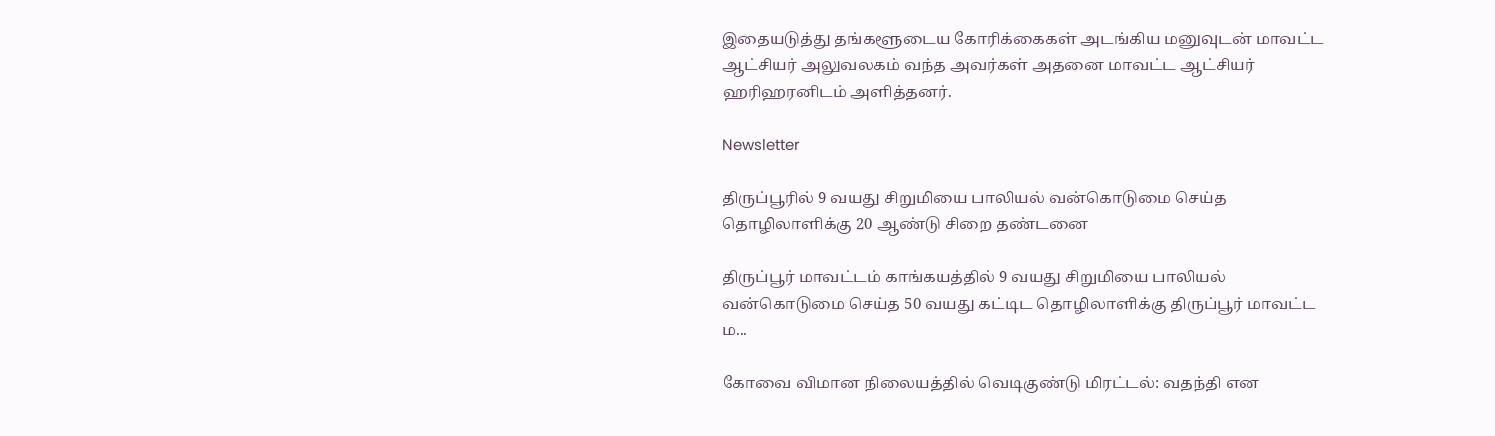இதையடுத்து தங்களூடைய கோரிக்கைகள் அடங்கிய மனுவுடன் மாவட்ட ஆட்சியர் அலுவலகம் வந்த அவர்கள் அதனை மாவட்ட ஆட்சியர் ஹரிஹரனிடம் அளித்தனர்.

Newsletter

திருப்பூரில் 9 வயது சிறுமியை பாலியல் வன்கொடுமை செய்த தொழிலாளிக்கு 20 ஆண்டு சிறை தண்டனை

திருப்பூர் மாவட்டம் காங்கயத்தில் 9 வயது சிறுமியை பாலியல் வன்கொடுமை செய்த 50 வயது கட்டிட தொழிலாளிக்கு திருப்பூர் மாவட்ட ம...

கோவை விமான நிலையத்தில் வெடிகுண்டு மிரட்டல்: வதந்தி என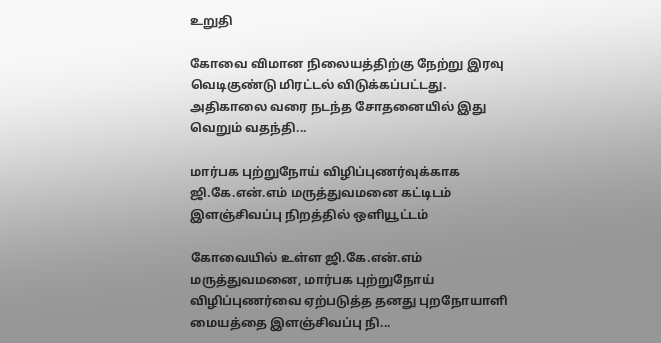உறுதி

கோவை விமான நிலையத்திற்கு நேற்று இரவு வெடிகுண்டு மிரட்டல் விடுக்கப்பட்டது. அதிகாலை வரை நடந்த சோதனையில் இது வெறும் வதந்தி...

மார்பக புற்றுநோய் விழிப்புணர்வுக்காக ஜி.கே.என்.எம் மருத்துவமனை கட்டிடம் இளஞ்சிவப்பு நிறத்தில் ஒளியூட்டம்

கோவையில் உள்ள ஜி.கே.என்.எம் மருத்துவமனை, மார்பக புற்றுநோய் விழிப்புணர்வை ஏற்படுத்த தனது புறநோயாளி மையத்தை இளஞ்சிவப்பு நி...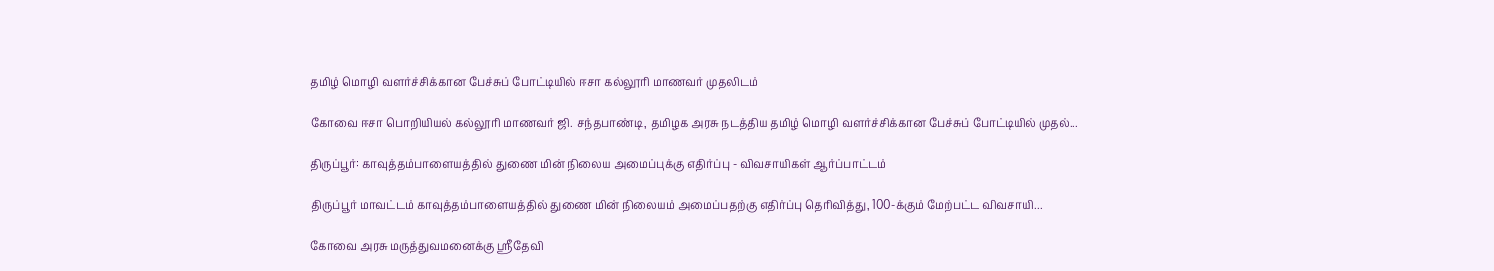தமிழ் மொழி வளர்ச்சிக்கான பேச்சுப் போட்டியில் ஈசா கல்லூரி மாணவர் முதலிடம்

கோவை ஈசா பொறியியல் கல்லூரி மாணவர் ஜி. சந்தபாண்டி, தமிழக அரசு நடத்திய தமிழ் மொழி வளர்ச்சிக்கான பேச்சுப் போட்டியில் முதல்...

திருப்பூர்: காவுத்தம்பாளையத்தில் துணை மின் நிலைய அமைப்புக்கு எதிர்ப்பு - விவசாயிகள் ஆர்ப்பாட்டம்

திருப்பூர் மாவட்டம் காவுத்தம்பாளையத்தில் துணை மின் நிலையம் அமைப்பதற்கு எதிர்ப்பு தெரிவித்து, 100-க்கும் மேற்பட்ட விவசாயி...

கோவை அரசு மருத்துவமனைக்கு ஸ்ரீதேவி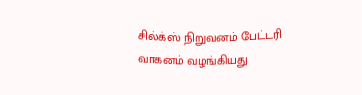சில்க்ஸ் நிறுவனம் பேட்டரி வாகனம் வழங்கியது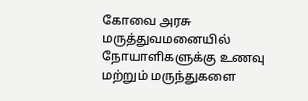கோவை அரசு மருத்துவமனையில் நோயாளிகளுக்கு உணவு மற்றும் மருந்துகளை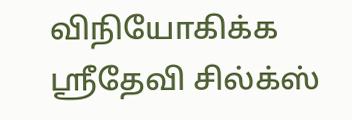விநியோகிக்க ஸ்ரீதேவி சில்க்ஸ்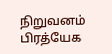நிறுவனம் பிரத்யேக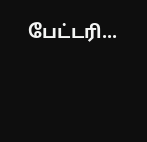பேட்டரி...